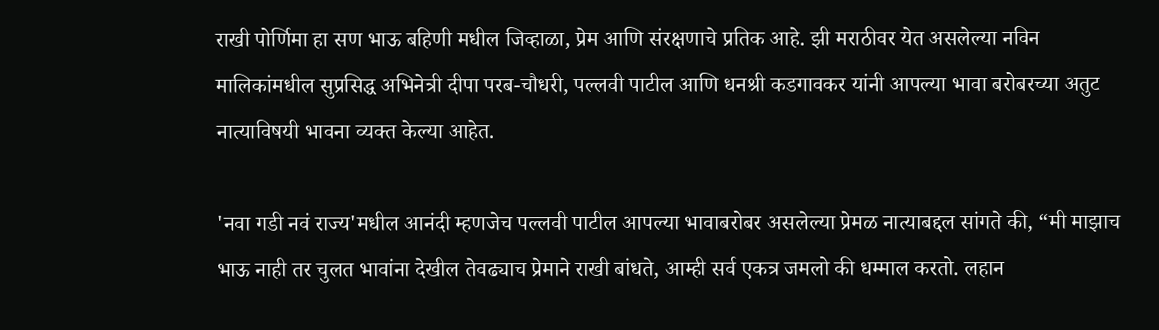राखी पोर्णिमा हा सण भाऊ बहिणी मधील जिव्हाळा, प्रेम आणि संरक्षणाचे प्रतिक आहे. झी मराठीवर येत असलेल्या नविन मालिकांमधील सुप्रसिद्ध अभिनेत्री दीपा परब-चौधरी, पल्लवी पाटील आणि धनश्री कडगावकर यांनी आपल्या भावा बरोबरच्या अतुट नात्याविषयी भावना व्यक्त केल्या आहेत.

'नवा गडी नवं राज्य'मधील आनंदी म्हणजेच पल्लवी पाटील आपल्या भावाबरोबर असलेल्या प्रेमळ नात्याबद्दल सांगते की, “मी माझाच भाऊ नाही तर चुलत भावांना देखील तेवढ्याच प्रेमाने राखी बांधते, आम्ही सर्व एकत्र जमलो की धम्माल करतो. लहान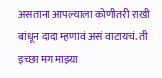असताना आपल्याला कोणीतरी राखी बांधून दादा म्हणावं असं वाटायचं. ती इच्छा मग माझ्या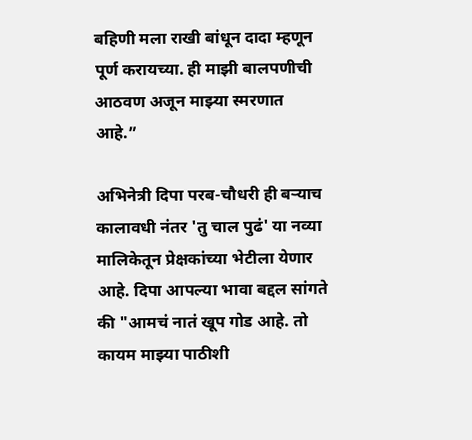बहिणी मला राखी बांधून दादा म्हणून पूर्ण करायच्या. ही माझी बालपणीची आठवण अजून माझ्या स्मरणात आहे.”

अभिनेत्री दिपा परब-चौधरी ही बऱ्याच कालावधी नंतर 'तु चाल पुढं' या नव्या मालिकेतून प्रेक्षकांच्या भेटीला येणार आहे. दिपा आपल्या भावा बद्दल सांगते की "आमचं नातं खूप गोड आहे. तो कायम माझ्या पाठीशी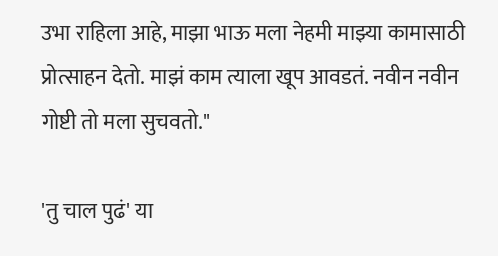उभा राहिला आहे, माझा भाऊ मला नेहमी माझ्या कामासाठी प्रोत्साहन देतो. माझं काम त्याला खूप आवडतं. नवीन नवीन गोष्टी तो मला सुचवतो."

'तु चाल पुढं' या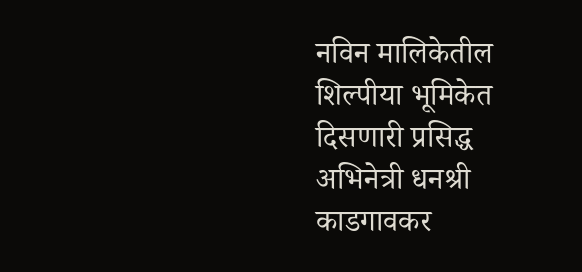नविन मालिकेतील शिल्पीया भूमिकेत दिसणारी प्रसिद्ध अभिनेत्री धनश्री काडगावकर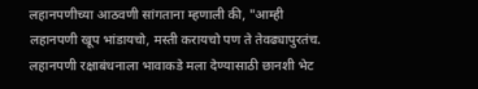लहानपणीच्या आठवणी सांगताना म्हणाली की, "आम्ही लहानपणी खूप भांडायचो, मस्ती करायचो पण ते तेवढ्यापुरतंच. लहानपणी रक्षाबंधनाला भावाकडे मला देण्यासाठी छानशी भेट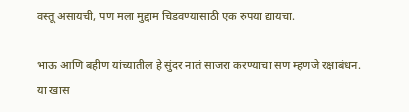वस्तू असायची, पण मला मुद्दाम चिडवण्यासाठी एक रुपया द्यायचा.

भाऊ आणि बहीण यांच्यातील हे सुंदर नातं साजरा करण्याचा सण म्हणजे रक्षाबंधन. या खास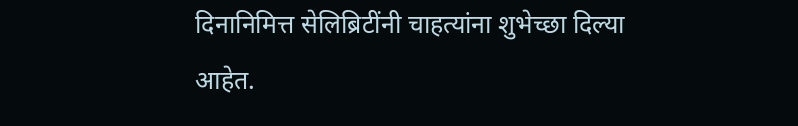दिनानिमित्त सेलिब्रिटींनी चाहत्यांना शुभेच्छा दिल्या आहेत.